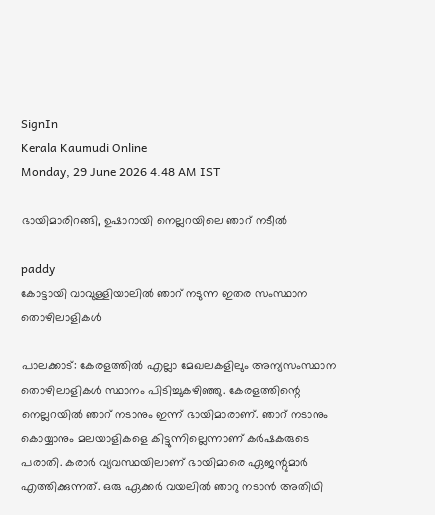SignIn
Kerala Kaumudi Online
Monday, 29 June 2026 4.48 AM IST

ഭായിമാരിറങ്ങി, ഉഷാ‌‌റായി നെല്ലറയിലെ ഞാറ് നടീൽ

paddy
കോട്ടായി വാവുള്ളിയാലിൽ ഞാറ് നടുന്ന ഇതര സംസ്ഥാന തൊഴിലാളികൾ

പാലക്കാട്: കേരളത്തിൽ എല്ലാ മേഖലകളിലും അന്യസംസ്ഥാന തൊഴിലാളികൾ സ്ഥാനം പിടിച്ചുകഴിഞ്ഞു. കേരളത്തിന്റെ നെല്ലറയിൽ ഞാറ് നടാനും ഇന്ന് ഭായിമാരാണ്. ഞാറ് നടാനും കൊയ്യാനും മലയാളികളെ കിട്ടുന്നില്ലെന്നാണ് കർഷകരുടെ പരാതി. കരാർ വ്യവസ്ഥയിലാണ് ഭായിമാരെ ഏജന്റുമാർ എത്തിക്കുന്നത്. ഒരു ഏക്കർ വയലിൽ ഞാറു നടാൻ അതിഥി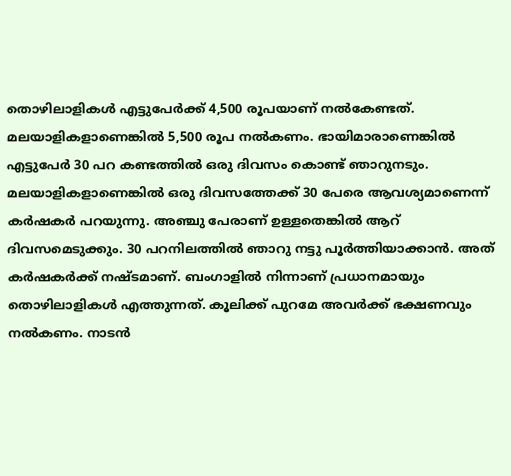തൊഴിലാളികൾ എട്ടുപേർക്ക് 4,500 രൂപയാണ് നൽകേണ്ടത്. മലയാളികളാണെങ്കിൽ 5,500 രൂപ നൽകണം. ഭായിമാരാണെങ്കിൽ എട്ടുപേർ 30 പറ കണ്ടത്തിൽ ഒരു ദിവസം കൊണ്ട് ഞാറുനടും. മലയാളികളാണെങ്കിൽ ഒരു ദിവസത്തേക്ക് 30 പേരെ ആവശ്യമാണെന്ന് കർഷകർ പറയുന്നു. അഞ്ചു പേരാണ് ഉള്ളതെങ്കിൽ ആറ് ദിവസമെടുക്കും. 30 പറനിലത്തിൽ ഞാറു നട്ടു പൂർത്തിയാക്കാൻ. അത് കർഷകർക്ക് നഷ്ടമാണ്. ബംഗാളിൽ നിന്നാണ് പ്രധാനമായും തൊഴിലാളികൾ എത്തുന്നത്. കൂലിക്ക് പുറമേ അവർക്ക് ഭക്ഷണവും നൽകണം. നാടൻ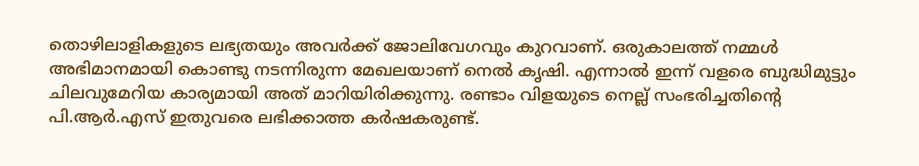തൊഴിലാളികളുടെ ലഭ്യതയും അവർക്ക് ജോലിവേഗവും കുറവാണ്. ഒരുകാലത്ത് നമ്മൾ അഭിമാനമായി കൊണ്ടു നടന്നിരുന്ന മേഖലയാണ് നെൽ കൃഷി. എന്നാൽ ഇന്ന് വളരെ ബുദ്ധിമുട്ടും ചിലവുമേറിയ കാര്യമായി അത് മാറിയിരിക്കുന്നു. രണ്ടാം വിളയുടെ നെല്ല് സംഭരിച്ചതിന്റെ പി.ആർ.എസ് ഇതുവരെ ലഭിക്കാത്ത കർഷകരുണ്ട്.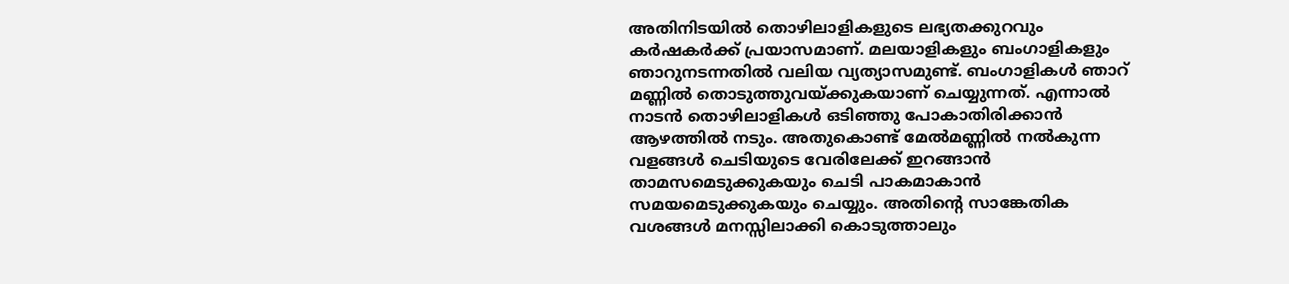അതിനിടയിൽ തൊഴിലാളികളുടെ ലഭ്യതക്കുറവും കർഷകർക്ക് പ്രയാസമാണ്. മലയാളികളും ബംഗാളികളും ഞാറുനടന്നതിൽ വലിയ വ്യത്യാസമുണ്ട്. ബംഗാളികൾ ഞാറ് മണ്ണിൽ തൊടുത്തുവയ്ക്കുകയാണ് ചെയ്യുന്നത്. എന്നാൽ നാടൻ തൊഴിലാളികൾ ഒടിഞ്ഞു പോകാതിരിക്കാൻ ആഴത്തിൽ നടും. അതുകൊണ്ട് മേൽമണ്ണിൽ നൽകുന്ന വളങ്ങൾ ചെടിയുടെ വേരിലേക്ക് ഇറങ്ങാൻ താമസമെടുക്കുകയും ചെടി പാകമാകാൻ സമയമെടുക്കുകയും ചെയ്യും. അതിന്റെ സാങ്കേതിക വശങ്ങൾ മനസ്സിലാക്കി കൊടുത്താലും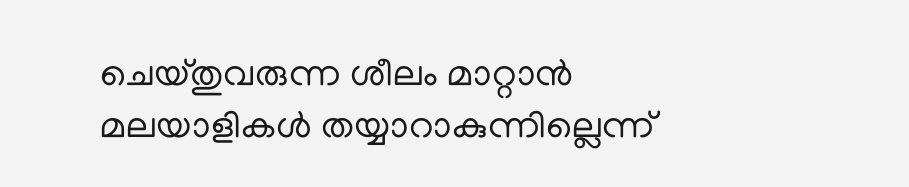ചെയ്തുവരുന്ന ശീലം മാറ്റാൻ മലയാളികൾ തയ്യാറാകുന്നില്ലെന്ന്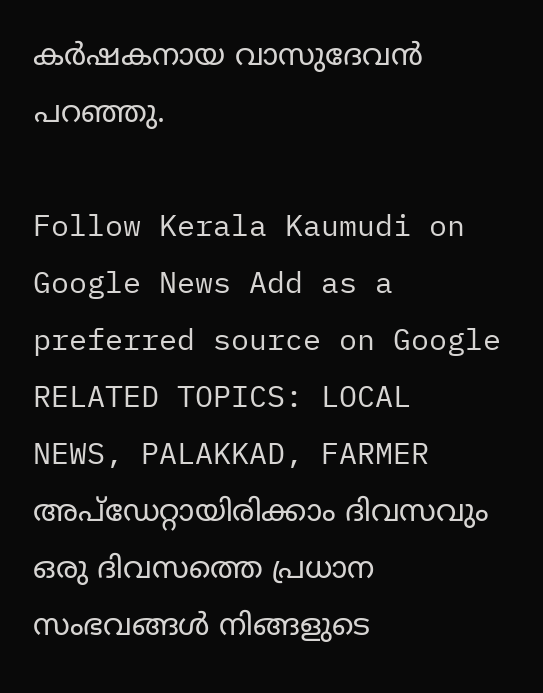കർഷകനായ വാസുദേവൻ പറഞ്ഞു.

Follow Kerala Kaumudi on Google News Add as a preferred source on Google
RELATED TOPICS: LOCAL NEWS, PALAKKAD, FARMER
അപ്ഡേറ്റായിരിക്കാം ദിവസവും
ഒരു ദിവസത്തെ പ്രധാന സംഭവങ്ങൾ നിങ്ങളുടെ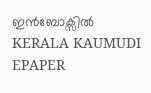ഇൻബോക്സിൽ
KERALA KAUMUDI EPAPER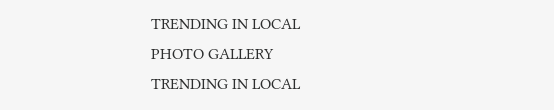TRENDING IN LOCAL
PHOTO GALLERY
TRENDING IN LOCAL